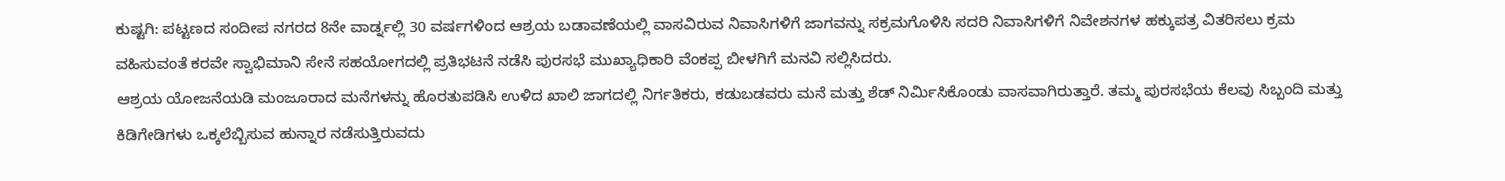ಕುಷ್ಟಗಿ: ಪಟ್ಟಣದ ಸಂದೀಪ ನಗರದ 8ನೇ ವಾರ್ಡ್ನಲ್ಲಿ 30 ವರ್ಷಗಳಿಂದ ಆಶ್ರಯ ಬಡಾವಣೆಯಲ್ಲಿ ವಾಸವಿರುವ ನಿವಾಸಿಗಳಿಗೆ ಜಾಗವನ್ನು ಸಕ್ರಮಗೊಳಿಸಿ ಸದರಿ ನಿವಾಸಿಗಳಿಗೆ ನಿವೇಶನಗಳ ಹಕ್ಕುಪತ್ರ ವಿತರಿಸಲು ಕ್ರಮ ವಹಿಸುವಂತೆ ಕರವೇ ಸ್ವಾಭಿಮಾನಿ ಸೇನೆ ಸಹಯೋಗದಲ್ಲಿ ಪ್ರತಿಭಟನೆ ನಡೆಸಿ ಪುರಸಭೆ ಮುಖ್ಯಾಧಿಕಾರಿ ವೆಂಕಪ್ಪ ಬೀಳಗಿಗೆ ಮನವಿ ಸಲ್ಲಿಸಿದರು.
ಆಶ್ರಯ ಯೋಜನೆಯಡಿ ಮಂಜೂರಾದ ಮನೆಗಳನ್ನು ಹೊರತುಪಡಿಸಿ ಉಳಿದ ಖಾಲಿ ಜಾಗದಲ್ಲಿ ನಿರ್ಗತಿಕರು, ಕಡುಬಡವರು ಮನೆ ಮತ್ತು ಶೆಡ್ ನಿರ್ಮಿಸಿಕೊಂಡು ವಾಸವಾಗಿರುತ್ತಾರೆ. ತಮ್ಮ ಪುರಸಭೆಯ ಕೆಲವು ಸಿಬ್ಬಂದಿ ಮತ್ತು ಕಿಡಿಗೇಡಿಗಳು ಒಕ್ಕಲೆಬ್ಬಿಸುವ ಹುನ್ನಾರ ನಡೆಸುತ್ತಿರುವದು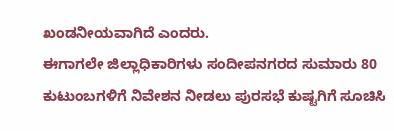ಖಂಡನೀಯವಾಗಿದೆ ಎಂದರು.
ಈಗಾಗಲೇ ಜಿಲ್ಲಾಧಿಕಾರಿಗಳು ಸಂದೀಪನಗರದ ಸುಮಾರು 80 ಕುಟುಂಬಗಳಿಗೆ ನಿವೇಶನ ನೀಡಲು ಪುರಸಭೆ ಕುಷ್ಟಗಿಗೆ ಸೂಚಿಸಿ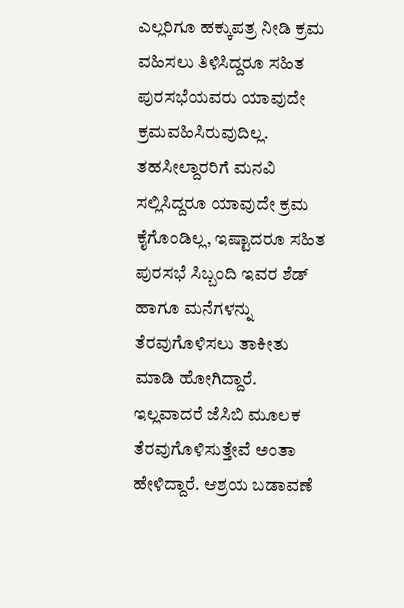ಎಲ್ಲರಿಗೂ ಹಕ್ಕುಪತ್ರ ನೀಡಿ ಕ್ರಮ ವಹಿಸಲು ತಿಳಿಸಿದ್ದರೂ ಸಹಿತ ಪುರಸಭೆಯವರು ಯಾವುದೇ ಕ್ರಮವಹಿಸಿರುವುದಿಲ್ಲ. ತಹಸೀಲ್ದಾರರಿಗೆ ಮನವಿ ಸಲ್ಲಿಸಿದ್ದರೂ ಯಾವುದೇ ಕ್ರಮ ಕೈಗೊಂಡಿಲ್ಲ, ಇಷ್ಟಾದರೂ ಸಹಿತ ಪುರಸಭೆ ಸಿಬ್ಬಂದಿ ಇವರ ಶೆಡ್ ಹಾಗೂ ಮನೆಗಳನ್ನು ತೆರವುಗೊಳಿಸಲು ತಾಕೀತು ಮಾಡಿ ಹೋಗಿದ್ದಾರೆ. ಇಲ್ಲವಾದರೆ ಜೆಸಿಬಿ ಮೂಲಕ ತೆರವುಗೊಳಿಸುತ್ತೇವೆ ಅಂತಾ ಹೇಳಿದ್ದಾರೆ. ಆಶ್ರಯ ಬಡಾವಣೆ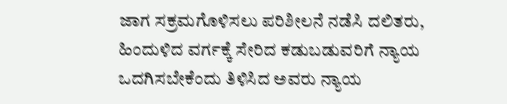ಜಾಗ ಸಕ್ರಮಗೊಳಿಸಲು ಪರಿಶೀಲನೆ ನಡೆಸಿ ದಲಿತರು, ಹಿಂದುಳಿದ ವರ್ಗಕ್ಕೆ ಸೇರಿದ ಕಡುಬಡುವರಿಗೆ ನ್ಯಾಯ ಒದಗಿಸಬೇಕೆಂದು ತಿಳಿಸಿದ ಅವರು ನ್ಯಾಯ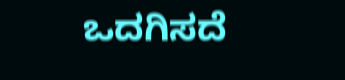ಒದಗಿಸದೆ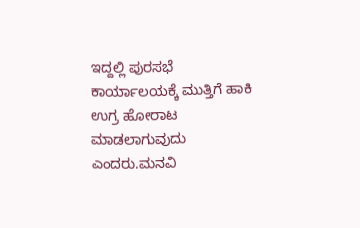ಇದ್ದಲ್ಲಿ ಪುರಸಭೆ ಕಾರ್ಯಾಲಯಕ್ಕೆ ಮುತ್ತಿಗೆ ಹಾಕಿ ಉಗ್ರ ಹೋರಾಟ ಮಾಡಲಾಗುವುದು ಎಂದರು.ಮನವಿ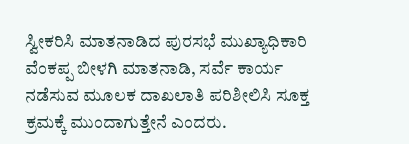ಸ್ವೀಕರಿಸಿ ಮಾತನಾಡಿದ ಪುರಸಭೆ ಮುಖ್ಯಾಧಿಕಾರಿ ವೆಂಕಪ್ಪ ಬೀಳಗಿ ಮಾತನಾಡಿ, ಸರ್ವೆ ಕಾರ್ಯ ನಡೆಸುವ ಮೂಲಕ ದಾಖಲಾತಿ ಪರಿಶೀಲಿಸಿ ಸೂಕ್ತ ಕ್ರಮಕ್ಕೆ ಮುಂದಾಗುತ್ತೇನೆ ಎಂದರು.